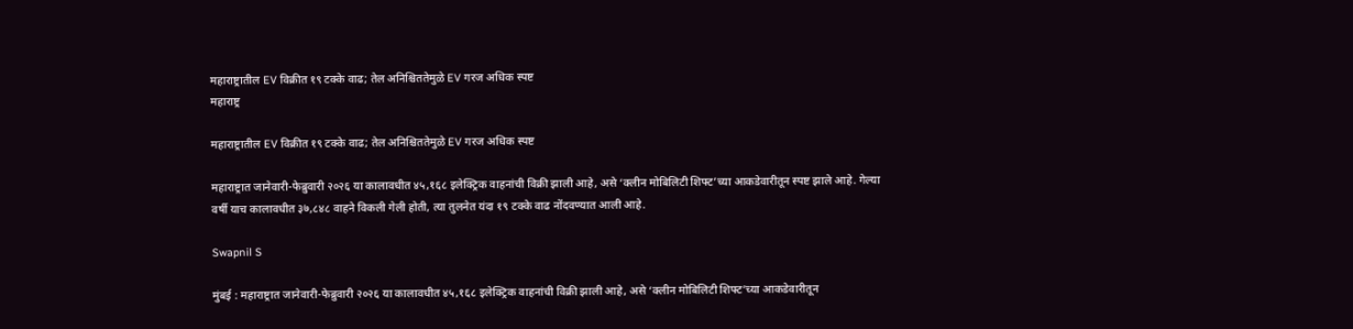महाराष्ट्रातील EV विक्रीत १९ टक्के वाढ; तेल अनिश्चिततेमुळे EV गरज अधिक स्पष्ट
महाराष्ट्र

महाराष्ट्रातील EV विक्रीत १९ टक्के वाढ; तेल अनिश्चिततेमुळे EV गरज अधिक स्पष्ट

महाराष्ट्रात जानेवारी-फेब्रुवारी २०२६ या कालावधीत ४५,१६८ इलेक्ट्रिक वाहनांची विक्री झाली आहे, असे ‘क्लीन मोबिलिटी शिफ्ट’च्या आकडेवारीतून स्पष्ट झाले आहे. गेल्या वर्षी याच कालावधीत ३७,८४८ वाहने विकली गेली होती, त्या तुलनेत यंदा १९ टक्के वाढ नोंदवण्यात आली आहे.

Swapnil S

मुंबई : महाराष्ट्रात जानेवारी-फेब्रुवारी २०२६ या कालावधीत ४५,१६८ इलेक्ट्रिक वाहनांची विक्री झाली आहे, असे ‘क्लीन मोबिलिटी शिफ्ट’च्या आकडेवारीतून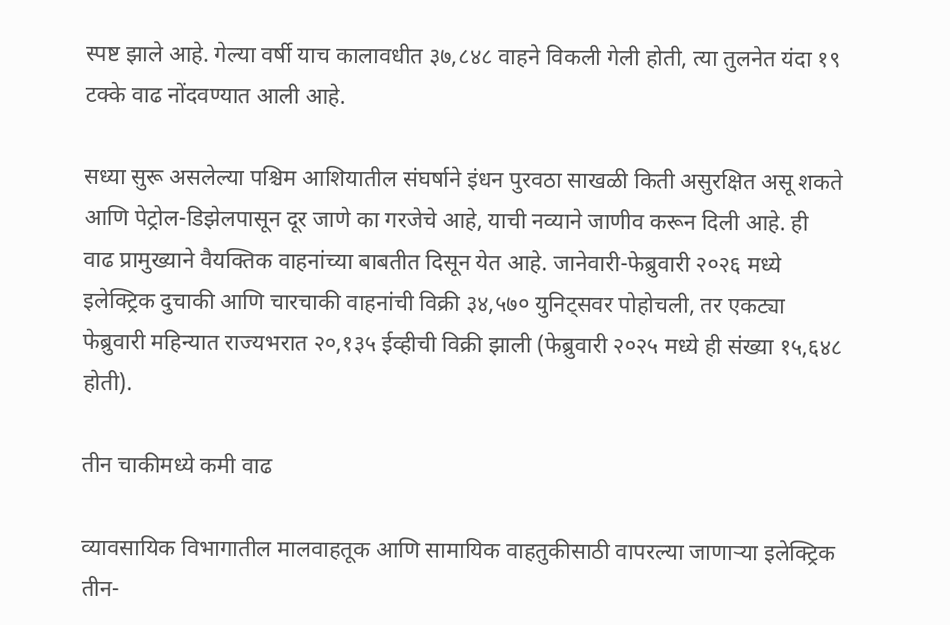स्पष्ट झाले आहे. गेल्या वर्षी याच कालावधीत ३७,८४८ वाहने विकली गेली होती, त्या तुलनेत यंदा १९ टक्के वाढ नोंदवण्यात आली आहे.

सध्या सुरू असलेल्या पश्चिम आशियातील संघर्षाने इंधन पुरवठा साखळी किती असुरक्षित असू शकते आणि पेट्रोल-डिझेलपासून दूर जाणे का गरजेचे आहे, याची नव्याने जाणीव करून दिली आहे. ही वाढ प्रामुख्याने वैयक्तिक वाहनांच्या बाबतीत दिसून येत आहे. जानेवारी-फेब्रुवारी २०२६ मध्ये इलेक्ट्रिक दुचाकी आणि चारचाकी वाहनांची विक्री ३४,५७० युनिट्सवर पोहोचली, तर एकट्या फेब्रुवारी महिन्यात राज्यभरात २०,१३५ ईव्हीची विक्री झाली (फेब्रुवारी २०२५ मध्ये ही संख्या १५,६४८ होती).

तीन चाकीमध्ये कमी वाढ

व्यावसायिक विभागातील मालवाहतूक आणि सामायिक वाहतुकीसाठी वापरल्या जाणाऱ्या इलेक्ट्रिक तीन-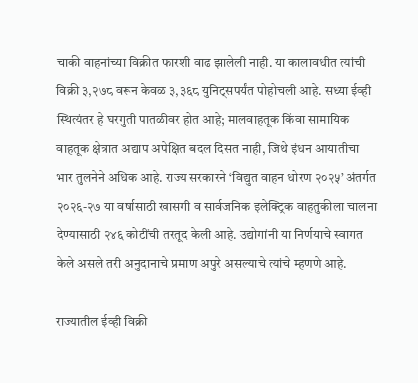चाकी वाहनांच्या विक्रीत फारशी वाढ झालेली नाही. या कालावधीत त्यांची विक्री ३,२७८ वरून केवळ ३,३६८ युनिट्सपर्यंत पोहोचली आहे. सध्या ईव्ही स्थित्यंतर हे घरगुती पातळीवर होत आहे; मालवाहतूक किंवा सामायिक वाहतूक क्षेत्रात अद्याप अपेक्षित बदल दिसत नाही, जिथे इंधन आयातीचा भार तुलनेने अधिक आहे. राज्य सरकारने ‘विद्युत वाहन धोरण २०२५’ अंतर्गत २०२६-२७ या वर्षासाठी खासगी व सार्वजनिक इलेक्ट्रिक वाहतुकीला चालना देण्यासाठी २४६ कोटींची तरतूद केली आहे. उद्योगांनी या निर्णयाचे स्वागत केले असले तरी अनुदानाचे प्रमाण अपुरे असल्याचे त्यांचे म्हणणे आहे.

राज्यातील ईव्ही विक्री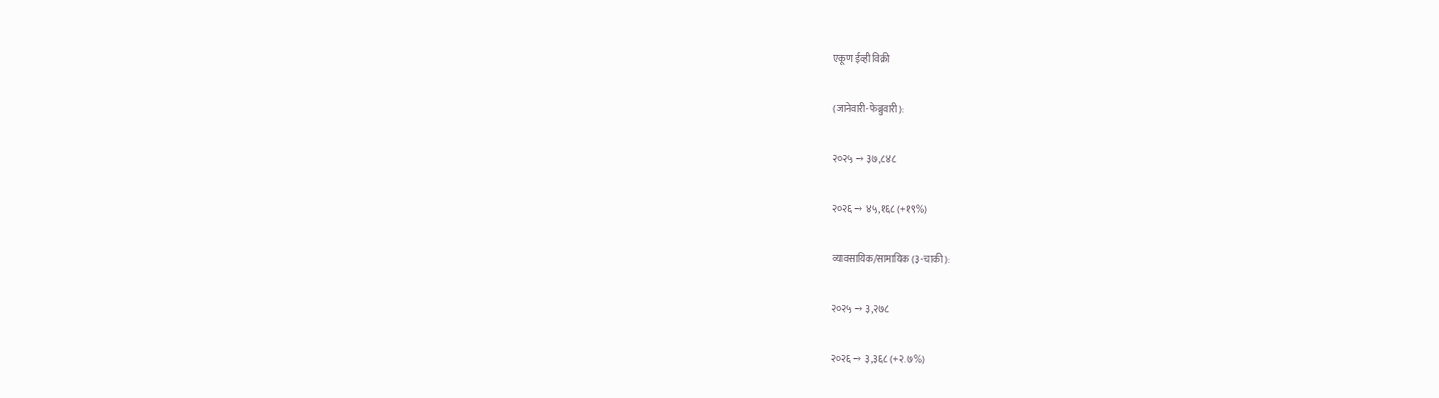एकूण ईव्ही विक्री

(जानेवारी-फेब्रुवारी):

२०२५ → ३७,८४८

२०२६ → ४५,१६८ (+१९%)

व्यावसायिक/सामायिक (३-चाकी):

२०२५ → ३,२७८

२०२६ → ३,३६८ (+२.७%)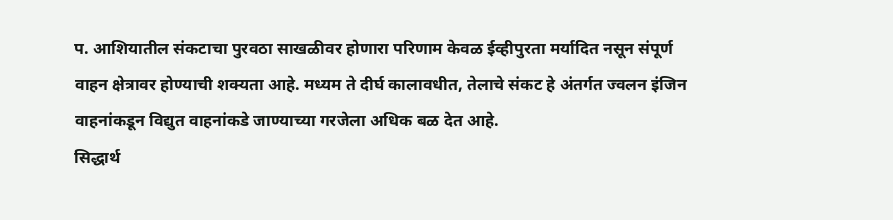प. आशियातील संकटाचा पुरवठा साखळीवर होणारा परिणाम केवळ ईव्हीपुरता मर्यादित नसून संपूर्ण वाहन क्षेत्रावर होण्याची शक्यता आहे. मध्यम ते दीर्घ कालावधीत, तेलाचे संकट हे अंतर्गत ज्वलन इंजिन वाहनांकडून विद्युत वाहनांकडे जाण्याच्या गरजेला अधिक बळ देत आहे.
सिद्धार्थ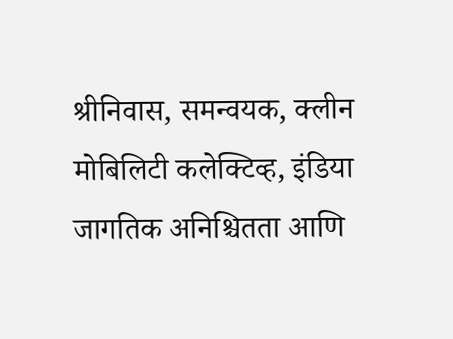श्रीनिवास, समन्वयक, क्लीन मोबिलिटी कलेक्टिव्ह, इंडिया
जागतिक अनिश्चितता आणि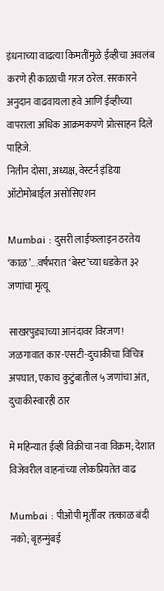इंधनाच्या वाढत्या किमतींमुळे ईव्हीचा अवलंब करणे ही काळाची गरज ठरेल. सरकारने अनुदान वाढवायला हवे आणि ईव्हीच्या वापराला अधिक आक्रमकपणे प्रोत्साहन दिले पाहिजे.
नितीन दोसा, अध्यक्ष, वेस्टर्न इंडिया ऑटोमोबाईल असोसिएशन

Mumbai : दुसरी लाईफलाइन ठरतेय ‘काळ’...वर्षभरात ‘बेस्ट’च्या धडकेत ३२ जणांचा मृत्यू

साखरपुड्याच्या आनंदावर विरजण! जळगावात कार-एसटी-दुचाकीचा विचित्र अपघात, एकाच कुटुंबातील ५ जणांचा अंत, दुचाकीस्वारही ठार

मे महिन्यात ईव्ही विक्रीचा नवा विक्रम; देशात विजेवरील वाहनांच्या लोकप्रियतेत वाढ

Mumbai : पीओपी मूर्तींवर तत्काळ बंदी नको; बृहन्मुंबई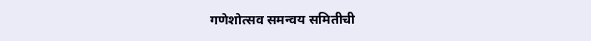गणेशोत्सव समन्वय समितीची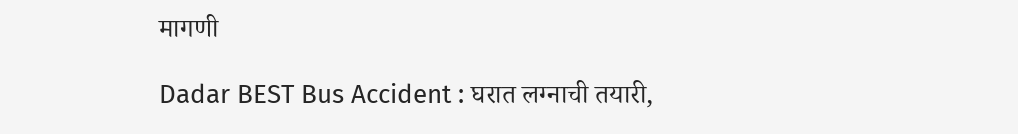मागणी

Dadar BEST Bus Accident : घरात लग्नाची तयारी,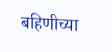बहिणीच्या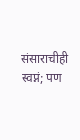संसाराचीही स्वप्नं; पण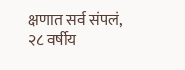क्षणात सर्व संपलं, २८ वर्षीय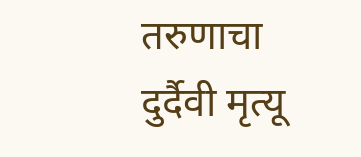तरुणाचा दुर्दैवी मृत्यू